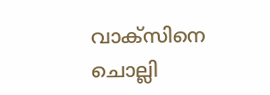വാക്‌സിനെ ചൊല്ലി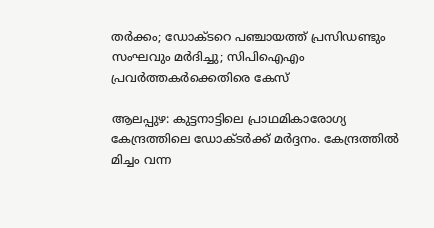തര്‍ക്കം; ഡോക്ടറെ പഞ്ചായത്ത് പ്രസിഡണ്ടും സംഘവും മര്‍ദിച്ചു; സിപിഐഎം പ്രവര്‍ത്തകര്‍ക്കെതിരെ കേസ്

ആലപ്പുഴ: കുട്ടനാട്ടിലെ പ്രാഥമികാരോഗ്യ കേന്ദ്രത്തിലെ ഡോക്ടര്‍ക്ക് മര്‍ദ്ദനം. കേന്ദ്രത്തില്‍ മിച്ചം വന്ന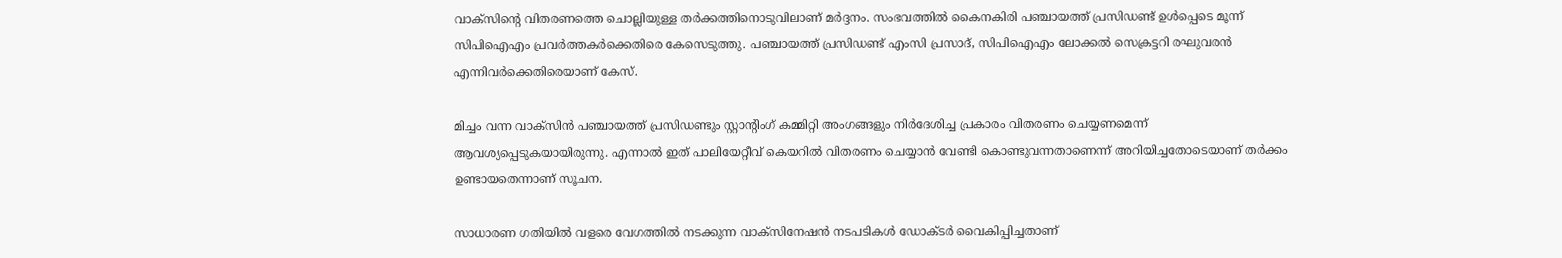വാക്‌സിന്റെ വിതരണത്തെ ചൊല്ലിയുള്ള തര്‍ക്കത്തിനൊടുവിലാണ് മര്‍ദ്ദനം. സംഭവത്തില്‍ കൈനകിരി പഞ്ചായത്ത് പ്രസിഡണ്ട് ഉള്‍പ്പെടെ മൂന്ന് സിപിഐഎം പ്രവര്‍ത്തകര്‍ക്കെതിരെ കേസെടുത്തു. പഞ്ചായത്ത് പ്രസിഡണ്ട് എംസി പ്രസാദ്, സിപിഐഎം ലോക്കല്‍ സെക്രട്ടറി രഘുവരന്‍ എന്നിവര്‍ക്കെതിരെയാണ് കേസ്.

മിച്ചം വന്ന വാക്‌സിന്‍ പഞ്ചായത്ത് പ്രസിഡണ്ടും സ്റ്റാന്റിംഗ് കമ്മിറ്റി അംഗങ്ങളും നിര്‍ദേശിച്ച പ്രകാരം വിതരണം ചെയ്യണമെന്ന് ആവശ്യപ്പെടുകയായിരുന്നു. എന്നാല്‍ ഇത് പാലിയേറ്റീവ് കെയറില്‍ വിതരണം ചെയ്യാന്‍ വേണ്ടി കൊണ്ടുവന്നതാണെന്ന് അറിയിച്ചതോടെയാണ് തര്‍ക്കം ഉണ്ടായതെന്നാണ് സൂചന.

സാധാരണ ഗതിയില്‍ വളരെ വേഗത്തില്‍ നടക്കുന്ന വാക്‌സിനേഷന്‍ നടപടികള്‍ ഡോക്ടര്‍ വൈകിപ്പിച്ചതാണ്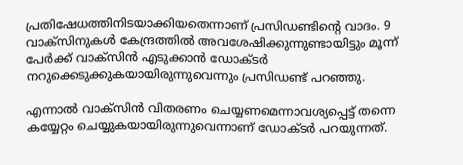പ്രതിഷേധത്തിനിടയാക്കിയതെന്നാണ് പ്രസിഡണ്ടിന്റെ വാദം. 9 വാക്‌സിനുകള്‍ കേന്ദ്രത്തില്‍ അവശേഷിക്കുന്നുണ്ടായിട്ടും മൂന്ന് പേര്‍ക്ക് വാക്‌സിന്‍ എടുക്കാന്‍ ഡോക്ടര്‍ നറുക്കെടുക്കുകയായിരുന്നുവെന്നും പ്രസിഡണ്ട് പറഞ്ഞു.

എന്നാല്‍ വാക്‌സിന്‍ വിതരണം ചെയ്യണമെന്നാവശ്യപ്പെട്ട് തന്നെ കയ്യേറ്റം ചെയ്യുകയായിരുന്നുവെന്നാണ് ഡോക്ടര്‍ പറയുന്നത്.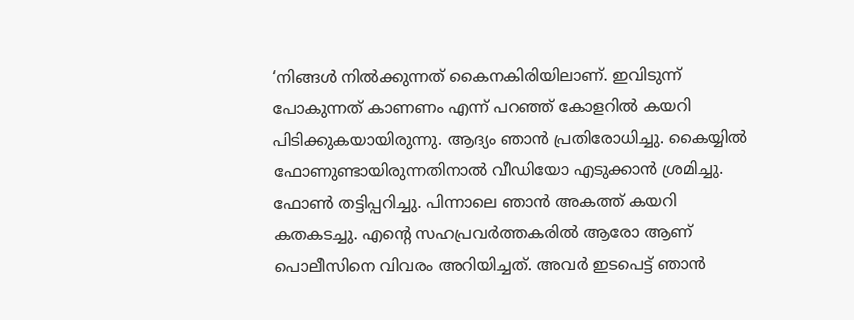‘നിങ്ങള്‍ നില്‍ക്കുന്നത് കൈനകിരിയിലാണ്. ഇവിടുന്ന് പോകുന്നത് കാണണം എന്ന് പറഞ്ഞ് കോളറില്‍ കയറി പിടിക്കുകയായിരുന്നു. ആദ്യം ഞാന്‍ പ്രതിരോധിച്ചു. കൈയ്യില്‍ ഫോണുണ്ടായിരുന്നതിനാല്‍ വീഡിയോ എടുക്കാന്‍ ശ്രമിച്ചു. ഫോണ്‍ തട്ടിപ്പറിച്ചു. പിന്നാലെ ഞാന്‍ അകത്ത് കയറി കതകടച്ചു. എന്റെ സഹപ്രവര്‍ത്തകരില്‍ ആരോ ആണ് പൊലീസിനെ വിവരം അറിയിച്ചത്. അവര്‍ ഇടപെട്ട് ഞാന്‍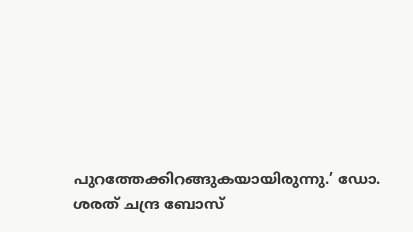പുറത്തേക്കിറങ്ങുകയായിരുന്നു.’ ഡോ. ശരത് ചന്ദ്ര ബോസ്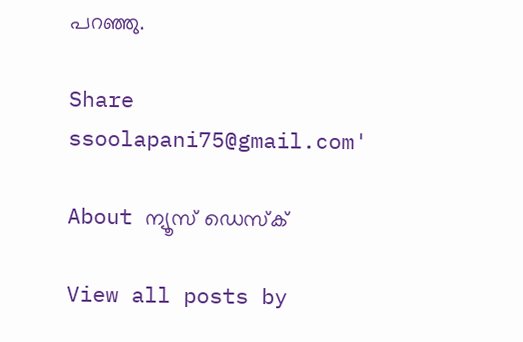പറഞ്ഞു.

Share
ssoolapani75@gmail.com'

About ന്യൂസ് ഡെസ്ക്

View all posts by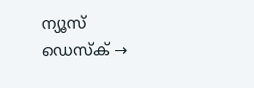ന്യൂസ് ഡെസ്ക് →